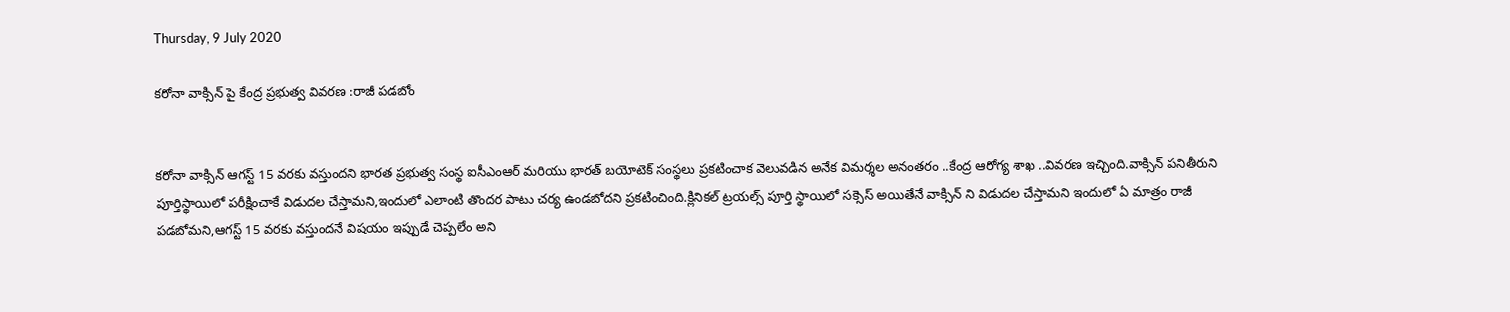Thursday, 9 July 2020

కరోనా వాక్సిన్ పై కేంద్ర ప్రభుత్వ వివరణ :రాజీ పడబోం


కరోనా వాక్సిన్ ఆగస్ట్ 15 వరకు వస్తుందని భారత ప్రభుత్వ సంస్థ ఐసీఎంఆర్ మరియు భారత్ బయోటెక్ సంస్థలు ప్రకటించాక వెలువడిన అనేక విమర్శల అనంతరం ..కేంద్ర ఆరోగ్య శాఖ ..వివరణ ఇచ్చింది.వాక్సిన్ పనితీరుని పూర్తిస్థాయిలో పరీక్షించాకే విడుదల చేస్తామని,ఇందులో ఎలాంటి తొందర పాటు చర్య ఉండబోదని ప్రకటించింది.క్లినికల్ ట్రయల్స్ పూర్తి స్థాయిలో సక్సెస్ అయితేనే వాక్సిన్ ని విడుదల చేస్తామని ఇందులో ఏ మాత్రం రాజీ పడబోమని,ఆగస్ట్ 15 వరకు వస్తుందనే విషయం ఇప్పుడే చెప్పలేం అని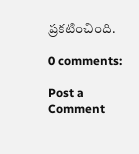ప్రకటించింది.

0 comments:

Post a Comment